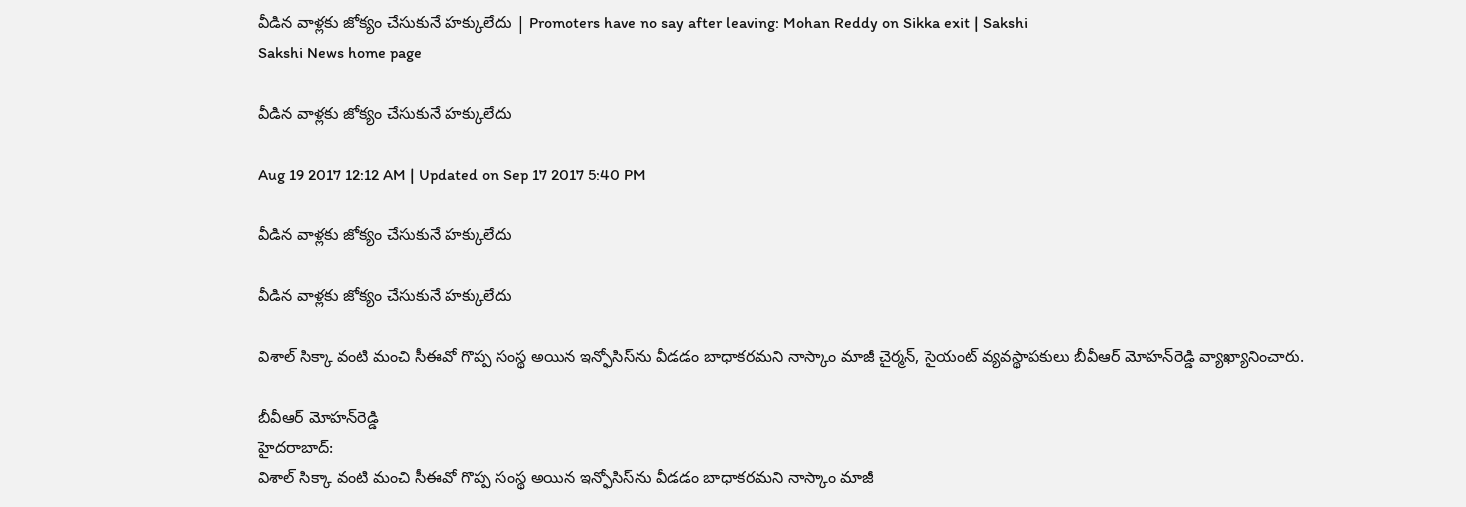వీడిన వాళ్లకు జోక్యం చేసుకునే హక్కులేదు | Promoters have no say after leaving: Mohan Reddy on Sikka exit | Sakshi
Sakshi News home page

వీడిన వాళ్లకు జోక్యం చేసుకునే హక్కులేదు

Aug 19 2017 12:12 AM | Updated on Sep 17 2017 5:40 PM

వీడిన వాళ్లకు జోక్యం చేసుకునే హక్కులేదు

వీడిన వాళ్లకు జోక్యం చేసుకునే హక్కులేదు

విశాల్‌ సిక్కా వంటి మంచి సీఈవో గొప్ప సంస్థ అయిన ఇన్ఫోసిస్‌ను వీడడం బాధాకరమని నాస్కాం మాజీ చైర్మన్, సైయంట్‌ వ్యవస్థాపకులు బీవీఆర్‌ మోహన్‌రెడ్డి వ్యాఖ్యానించారు.

బీవీఆర్‌ మోహన్‌రెడ్డి
హైదరాబాద్‌:
విశాల్‌ సిక్కా వంటి మంచి సీఈవో గొప్ప సంస్థ అయిన ఇన్ఫోసిస్‌ను వీడడం బాధాకరమని నాస్కాం మాజీ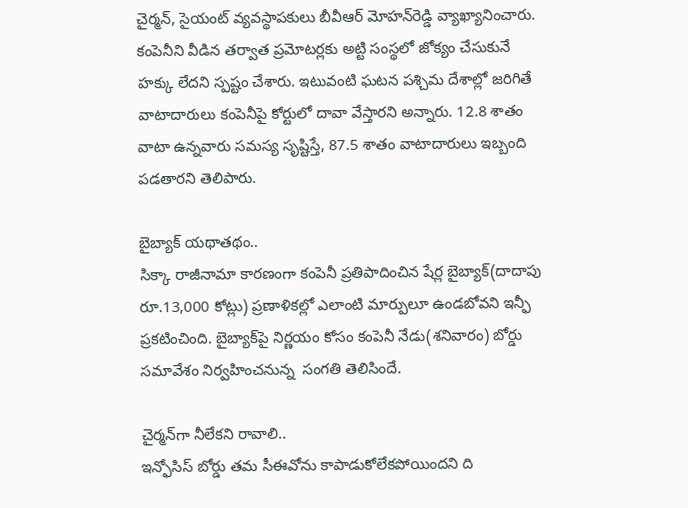చైర్మన్, సైయంట్‌ వ్యవస్థాపకులు బీవీఆర్‌ మోహన్‌రెడ్డి వ్యాఖ్యానించారు. కంపెనీని వీడిన తర్వాత ప్రమోటర్లకు అట్టి సంస్థలో జోక్యం చేసుకునే హక్కు లేదని స్పష్టం చేశారు. ఇటువంటి ఘటన పశ్చిమ దేశాల్లో జరిగితే వాటాదారులు కంపెనీపై కోర్టులో దావా వేస్తారని అన్నారు. 12.8 శాతం వాటా ఉన్నవారు సమస్య సృష్టిస్తే, 87.5 శాతం వాటాదారులు ఇబ్బంది పడతారని తెలిపారు.

బైబ్యాక్‌ యథాతథం..
సిక్కా రాజీనామా కారణంగా కంపెనీ ప్రతిపాదించిన షేర్ల బైబ్యాక్‌(దాదాపు రూ.13,000 కోట్లు) ప్రణాళికల్లో ఎలాంటి మార్పులూ ఉండబోవని ఇన్ఫీ ప్రకటించింది. బైబ్యాక్‌పై నిర్ణయం కోసం కంపెనీ నేడు(శనివారం) బోర్డు సమావేశం నిర్వహించనున్న  సంగతి తెలిసిందే.

చైర్మన్‌గా నీలేకని రావాలి..
ఇన్ఫోసిస్‌ బోర్డు తమ సీఈవోను కాపాడుకోలేకపోయిందని ది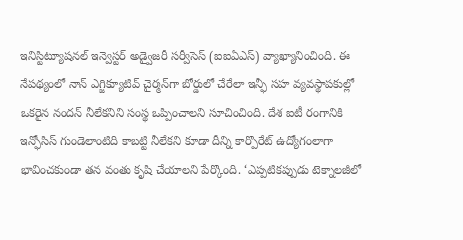ఇనిస్టిట్యూషనల్‌ ఇన్వెస్టర్‌ అడ్వైజరీ సర్వీసెస్‌ (ఐఐఏఎస్‌) వ్యాఖ్యానించింది. ఈ నేపథ్యంలో నాన్‌ ఎగ్జిక్యూటివ్‌ చైర్మన్‌గా బోర్డులో చేరేలా ఇన్ఫీ సహ వ్యవస్థాపకుల్లో ఒకరైన నందన్‌ నీలేకనిని సంస్థ ఒప్పించాలని సూచించింది. దేశ ఐటీ రంగానికి ఇన్ఫోసిస్‌ గుండెలాంటిది కాబట్టి నీలేకని కూడా దీన్ని కార్పొరేట్‌ ఉద్యోగంలాగా భావించకుండా తన వంతు కృషి చేయాలని పేర్కొంది. ‘ఎప్పటికప్పుడు టెక్నాలజీలో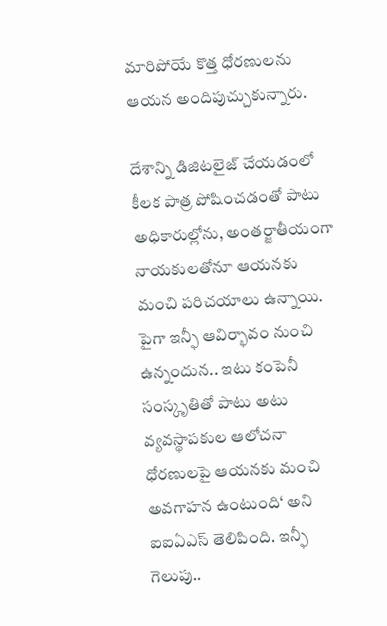మారిపోయే కొత్త ధోరణులను ఆయన అందిపుచ్చుకున్నారు.

దేశాన్ని డిజిటలైజ్‌ చేయడంలో కీలక పాత్ర పోషించడంతో పాటు అధికారుల్లోను, అంతర్జాతీయంగా నాయకులతోనూ ఆయనకు మంచి పరిచయాలు ఉన్నాయి. పైగా ఇన్ఫీ ఆవిర్భావం నుంచి ఉన్నందున.. ఇటు కంపెనీ సంస్కృతితో పాటు అటు వ్యవస్థాపకుల ఆలోచనా ధోరణులపై ఆయనకు మంచి అవగాహన ఉంటుంది‘ అని ఐఐఏఎస్‌ తెలిపింది. ఇన్ఫీ గెలుపు..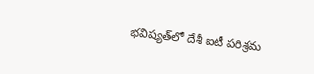భవిష్యత్‌లో దేశీ ఐటీ పరిశ్రమ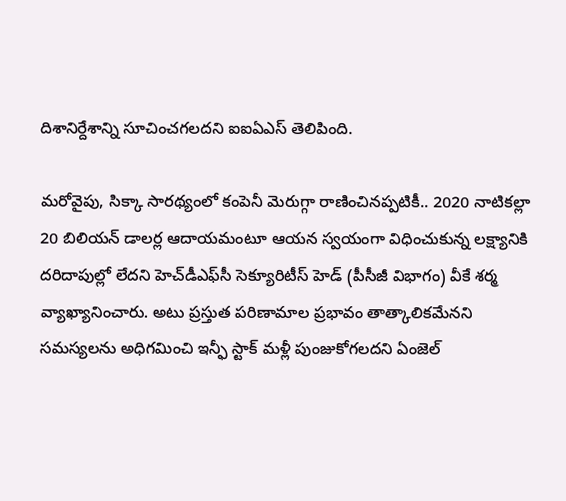దిశానిర్దేశాన్ని సూచించగలదని ఐఐఏఎస్‌ తెలిపింది.

మరోవైపు, సిక్కా సారథ్యంలో కంపెనీ మెరుగ్గా రాణించినప్పటికీ.. 2020 నాటికల్లా 20 బిలియన్‌ డాలర్ల ఆదాయమంటూ ఆయన స్వయంగా విధించుకున్న లక్ష్యానికి దరిదాపుల్లో లేదని హెచ్‌డీఎఫ్‌సీ సెక్యూరిటీస్‌ హెడ్‌ (పీసీజీ విభాగం) వీకే శర్మ వ్యాఖ్యానించారు. అటు ప్రస్తుత పరిణామాల ప్రభావం తాత్కాలికమేనని సమస్యలను అధిగమించి ఇన్ఫీ స్టాక్‌ మళ్లీ పుంజుకోగలదని ఏంజెల్‌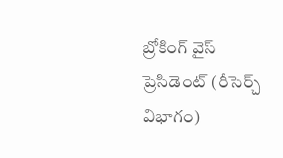బ్రోకింగ్‌ వైస్‌ ప్రెసిడెంట్‌ (రీసెర్చ్‌ విభాగం)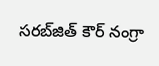సరబ్‌జిత్‌ కౌర్‌ నంగ్రా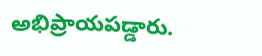అభిప్రాయపడ్డారు.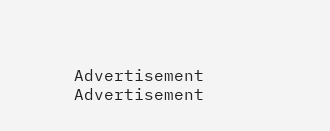Advertisement
Advertisement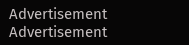Advertisement
Advertisement